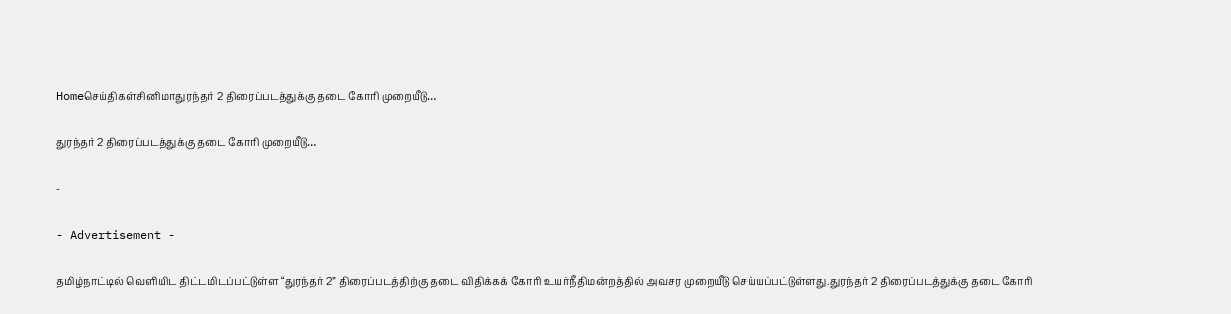Homeசெய்திகள்சினிமாதுரந்தர் 2 திரைப்படத்துக்கு தடை கோரி முறையீடு…

துரந்தர் 2 திரைப்படத்துக்கு தடை கோரி முறையீடு…

-

- Advertisement -

தமிழ்நாட்டில் வெளியிட திட்டமிடப்பட்டுள்ள “துரந்தர் 2” திரைப்படத்திற்கு தடை விதிக்கக் கோரி உயர்நீதிமன்றத்தில் அவசர முறையீடு செய்யப்பட்டுள்ளது.துரந்தர் 2 திரைப்படத்துக்கு தடை கோரி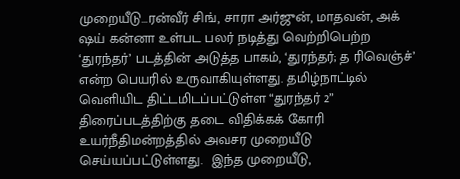முறையீடு…ரன்வீர் சிங், சாரா அர்ஜுன், மாதவன், அக் ஷய் கன்னா உள்பட பலர் நடித்து வெற்றிபெற்ற ‘துரந்தர்’ படத்தின் அடுத்த பாகம், ‘துரந்தர்; த ரிவெஞ்ச்’ என்ற பெயரில் உருவாகியுள்ளது. தமிழ்நாட்டில் வெளியிட திட்டமிடப்பட்டுள்ள “துரந்தர் 2” திரைப்படத்திற்கு தடை விதிக்கக் கோரி உயர்நீதிமன்றத்தில் அவசர முறையீடு செய்யப்பட்டுள்ளது.  இந்த முறையீடு,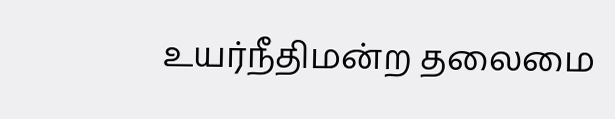உயர்நீதிமன்ற தலைமை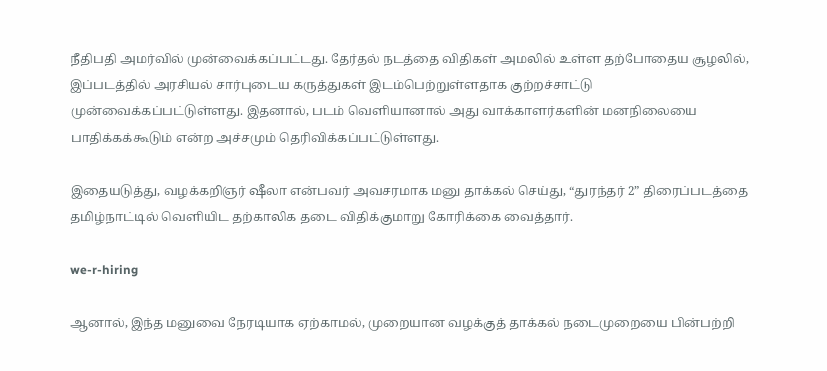நீதிபதி அமர்வில் முன்வைக்கப்பட்டது. தேர்தல் நடத்தை விதிகள் அமலில் உள்ள தற்போதைய சூழலில், இப்படத்தில் அரசியல் சார்புடைய கருத்துகள் இடம்பெற்றுள்ளதாக குற்றச்சாட்டு முன்வைக்கப்பட்டுள்ளது. இதனால், படம் வெளியானால் அது வாக்காளர்களின் மனநிலையை பாதிக்கக்கூடும் என்ற அச்சமும் தெரிவிக்கப்பட்டுள்ளது.

இதையடுத்து, வழக்கறிஞர் ஷீலா என்பவர் அவசரமாக மனு தாக்கல் செய்து, “துரந்தர் 2” திரைப்படத்தை தமிழ்நாட்டில் வெளியிட தற்காலிக தடை விதிக்குமாறு கோரிக்கை வைத்தார்.

we-r-hiring

ஆனால், இந்த மனுவை நேரடியாக ஏற்காமல், முறையான வழக்குத் தாக்கல் நடைமுறையை பின்பற்றி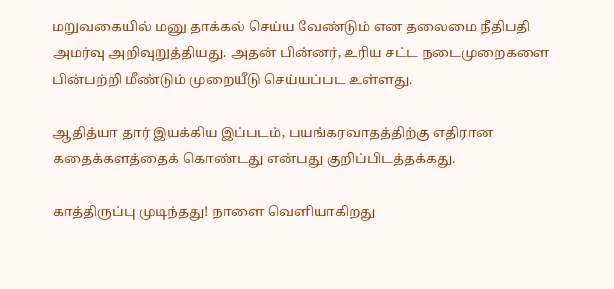மறுவகையில் மனு தாக்கல் செய்ய வேண்டும் என தலைமை நீதிபதி அமர்வு அறிவுறுத்தியது. அதன் பின்னர், உரிய சட்ட நடைமுறைகளை பின்பற்றி மீண்டும் முறையீடு செய்யப்பட உள்ளது.

ஆதித்யா தார் இயக்கிய இப்படம், பயங்கரவாதத்திற்கு எதிரான கதைக்களத்தைக் கொண்டது என்பது குறிப்பிடத்தக்கது.

காத்திருப்பு முடிந்தது! நாளை வெளியாகிறது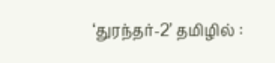‘துரந்தர்-2’ தமிழில் :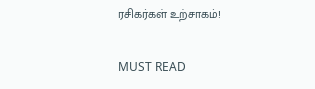ரசிகர்கள் உற்சாகம்!

MUST READ